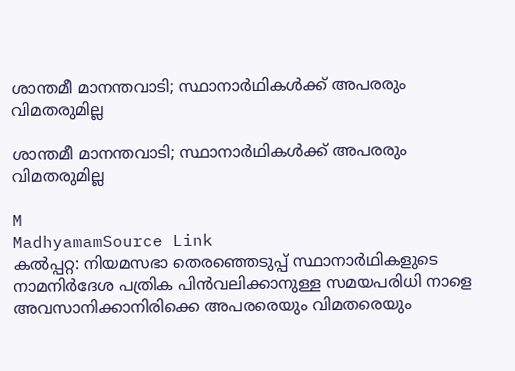ശാന്തമീ മാനന്തവാടി; സ്ഥാനാർഥികൾക്ക് അപരരും വിമതരുമില്ല

ശാന്തമീ മാനന്തവാടി; സ്ഥാനാർഥികൾക്ക് അപരരും വിമതരുമില്ല

M
MadhyamamSource Link
കൽപ്പറ്റ: നിയമസഭാ തെരഞ്ഞെടുപ്പ് സ്ഥാനാർഥികളുടെ നാമനിർദേശ പത്രിക പിൻവലിക്കാനുള്ള സമയപരിധി നാളെ അവസാനിക്കാനിരിക്കെ അപരരെയും വിമതരെയും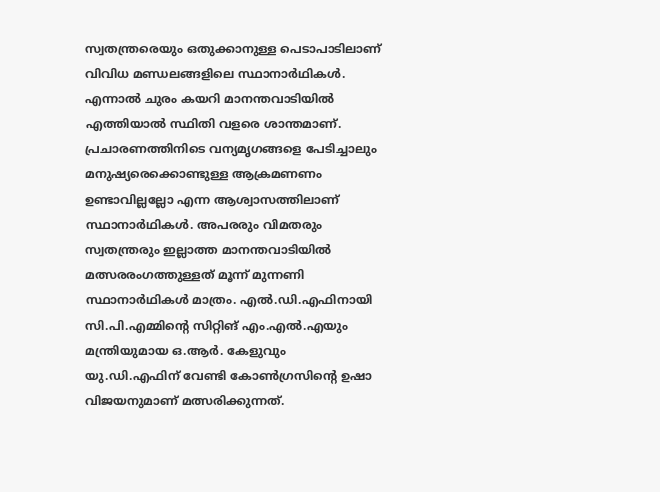സ്വതന്ത്രരെയും ഒതുക്കാനുള്ള പെടാപാടിലാണ് വിവിധ മണ്ഡലങ്ങളിലെ സ്ഥാനാർഥികൾ. എന്നാൽ ചുരം കയറി മാനന്തവാടിയിൽ എത്തിയാൽ സ്ഥിതി വളരെ ശാന്തമാണ്. പ്രചാരണത്തിനിടെ വന്യമൃഗങ്ങളെ പേടിച്ചാലും മനുഷ്യരെക്കൊണ്ടുള്ള ആക്രമണണം ഉണ്ടാവില്ലല്ലോ എന്ന ആശ്വാസത്തിലാണ് സ്ഥാനാർഥികൾ. അപരരും വിമതരും സ്വതന്ത്രരും ഇല്ലാത്ത മാനന്തവാടിയിൽ മത്സരരംഗത്തുള്ളത് മൂന്ന് മുന്നണി സ്ഥാനാർഥികൾ മാത്രം. എൽ.ഡി.എഫിനായി സി.പി.എമ്മിന്റെ സിറ്റിങ് എം.എൽ.എയും മന്ത്രിയുമായ ഒ.ആർ. കേളുവും യു.ഡി.എഫിന് വേണ്ടി കോൺഗ്രസിന്റെ ഉഷാ വിജയനുമാണ് മത്സരിക്കുന്നത്.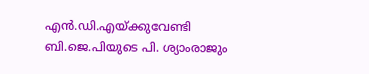എൻ.ഡി.എയ്ക്കുവേണ്ടി ബി.ജെ.പിയുടെ പി. ശ്യാംരാജും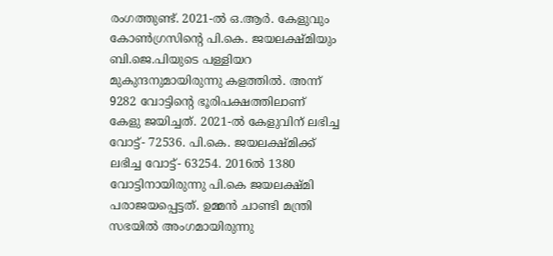രംഗത്തുണ്ട്. 2021-ൽ ഒ.ആർ. കേളുവും കോൺഗ്രസിന്റെ പി.കെ. ജയലക്ഷ്മിയും ബി.ജെ.പിയുടെ പള്ളിയറ മുകുന്ദനുമായിരുന്നു കളത്തിൽ. അന്ന് 9282 വോട്ടിന്റെ ഭൂരിപക്ഷത്തിലാണ് കേളു ജയിച്ചത്. 2021-ൽ കേളുവിന് ലഭിച്ച വോട്ട്- 72536. പി.കെ. ജയലക്ഷ്മിക്ക് ലഭിച്ച വോട്ട്- 63254. 2016ൽ 1380 വോട്ടിനായിരുന്നു പി.കെ ജയലക്ഷ്മി പരാജയപ്പെട്ടത്. ഉമ്മൻ ചാണ്ടി മന്ത്രി സഭയിൽ അംഗമായിരുന്നു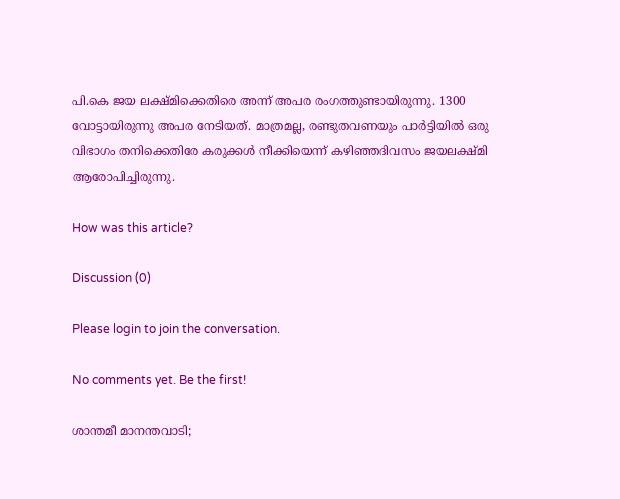പി.കെ ജയ ലക്ഷ്മിക്കെതിരെ അന്ന് അപര രംഗത്തുണ്ടായിരുന്നു. 1300 വോട്ടായിരുന്നു അപര നേടിയത്. മാത്രമല്ല, രണ്ടുതവണയും പാർട്ടിയിൽ ഒരു വിഭാഗം തനിക്കെതിരേ കരുക്കൾ നീക്കിയെന്ന് കഴിഞ്ഞദിവസം ജയലക്ഷ്മി ആരോപിച്ചിരുന്നു.

How was this article?

Discussion (0)

Please login to join the conversation.

No comments yet. Be the first!

ശാന്തമീ മാനന്തവാടി;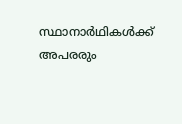സ്ഥാനാർഥികൾക്ക് അപരരും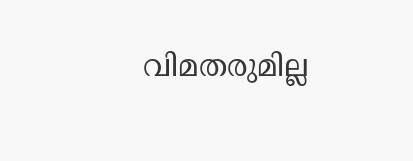വിമതരുമില്ല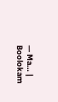— Ma… | Boolokam